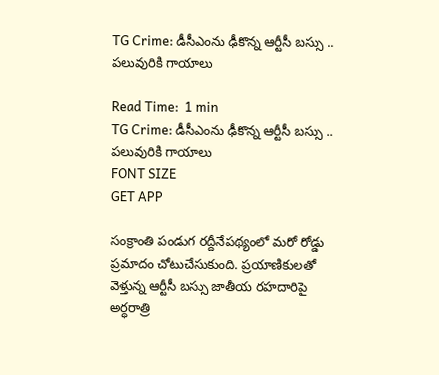TG Crime: డీసీఎంను ఢీకొన్న ఆర్టీసీ బస్సు .. పలువురికి గాయాలు

Read Time:  1 min
TG Crime: డీసీఎంను ఢీకొన్న ఆర్టీసీ బస్సు .. పలువురికి గాయాలు
FONT SIZE
GET APP

సంక్రాంతి పండుగ రద్దీనేపథ్యంలో మరో రోడ్డు ప్రమాదం చోటుచేసుకుంది. ప్రయాణికులతో వెళ్తున్న ఆర్టీసీ బస్సు జాతీయ రహదారిపై అర్ధరాత్రి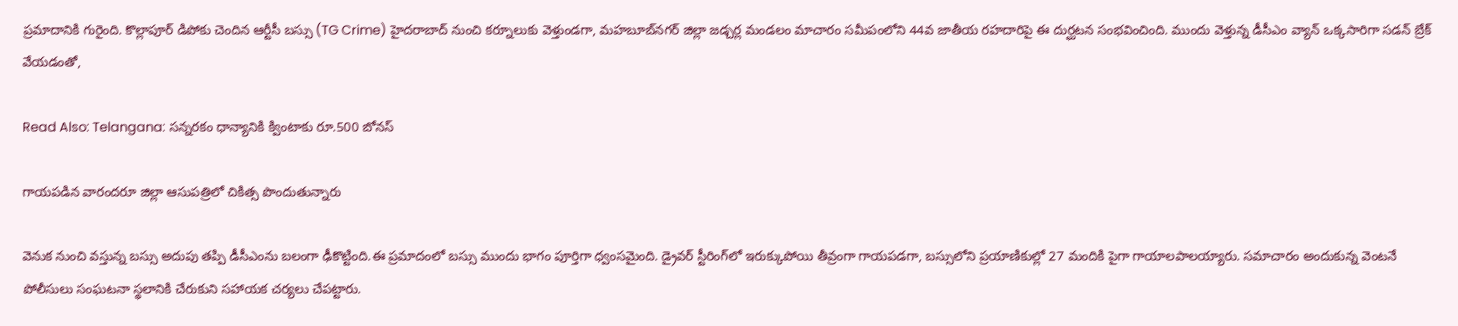ప్రమాదానికి గురైంది. కొల్లాపూర్ డిపోకు చెందిన ఆర్టీసీ బస్సు (TG Crime) హైదరాబాద్ నుంచి కర్నూలుకు వెళ్తుండగా, మహబూబ్‌నగర్ జిల్లా జడ్చర్ల మండలం మాచారం సమీపంలోని 44వ జాతీయ రహదారిపై ఈ దుర్ఘటన సంభవించింది. ముందు వెళ్తున్న డీసీఎం వ్యాన్ ఒక్కసారిగా సడన్ బ్రేక్ వేయడంతో,

Read Also: Telangana: సన్నరకం ధాన్యానికి క్వింటాకు రూ.500 బోనస్

గాయపడిన వారందరూ జిల్లా ఆసుపత్రిలో చికిత్స పొందుతున్నారు

వెనుక నుంచి వస్తున్న బస్సు అదుపు తప్పి డీసీఎంను బలంగా ఢీకొట్టింది.ఈ ప్రమాదంలో బస్సు ముందు భాగం పూర్తిగా ధ్వంసమైంది. డ్రైవర్ స్టీరింగ్‌లో ఇరుక్కుపోయి తీవ్రంగా గాయపడగా, బస్సులోని ప్రయాణికుల్లో 27 మందికి పైగా గాయాలపాలయ్యారు. సమాచారం అందుకున్న వెంటనే పోలీసులు సంఘటనా స్థలానికి చేరుకుని సహాయక చర్యలు చేపట్టారు.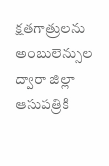క్షతగాత్రులను అంబులెన్సుల ద్వారా జిల్లా ఆసుపత్రికి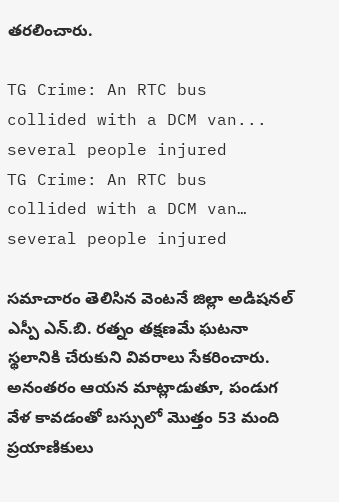తరలించారు.

TG Crime: An RTC bus collided with a DCM van... several people injured
TG Crime: An RTC bus collided with a DCM van… several people injured

సమాచారం తెలిసిన వెంటనే జిల్లా అడిషనల్ ఎస్పీ ఎన్.బి. రత్నం తక్షణమే ఘటనా స్థలానికి చేరుకుని వివరాలు సేకరించారు. అనంతరం ఆయన మాట్లాడుతూ, పండుగ వేళ కావడంతో బస్సులో మొత్తం 53 మంది ప్రయాణికులు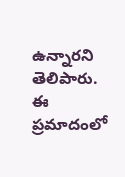ఉన్నారని తెలిపారు. ఈ ప్రమాదంలో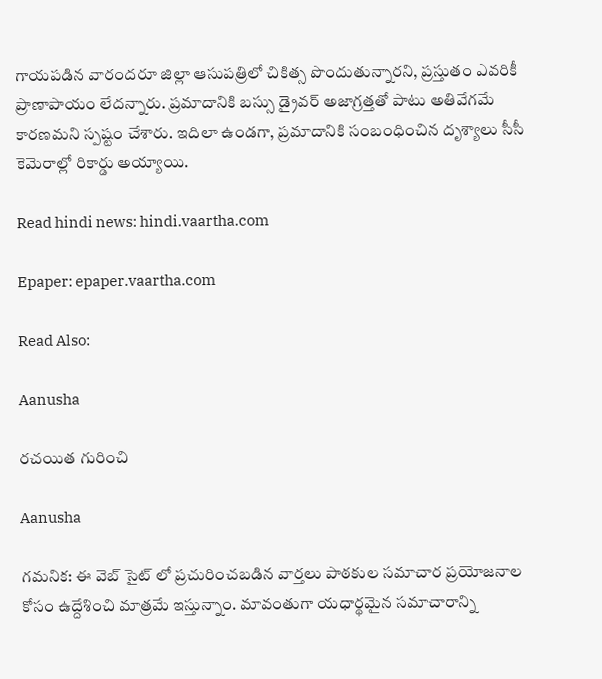గాయపడిన వారందరూ జిల్లా ఆసుపత్రిలో చికిత్స పొందుతున్నారని, ప్రస్తుతం ఎవరికీ ప్రాణాపాయం లేదన్నారు. ప్రమాదానికి బస్సు డ్రైవర్ అజాగ్రత్తతో పాటు అతివేగమే కారణమని స్పష్టం చేశారు. ఇదిలా ఉండగా, ప్రమాదానికి సంబంధించిన దృశ్యాలు సీసీ కెమెరాల్లో రికార్డు అయ్యాయి.

Read hindi news: hindi.vaartha.com

Epaper: epaper.vaartha.com

Read Also:

Aanusha

రచయిత గురించి

Aanusha

గమనిక: ఈ వెబ్ సైట్ లో ప్రచురించబడిన వార్తలు పాఠకుల సమాచార ప్రయోజనాల కోసం ఉద్దేశించి మాత్రమే ఇస్తున్నాం. మావంతుగా యధార్థమైన సమాచారాన్ని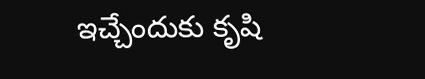ఇచ్చేందుకు కృషి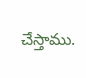చేస్తాము.